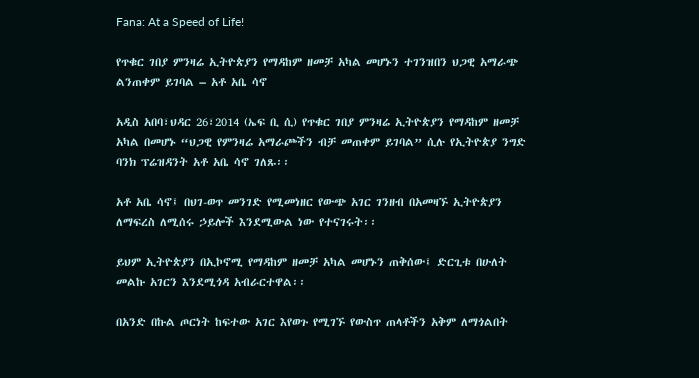Fana: At a Speed of Life!

የጥቁር ገበያ ምንዛሬ ኢትዮጵያን የማዳከም ዘመቻ አካል መሆኑን ተገንዝበን ህጋዊ አማራጭ ልንጠቀም ይገባል – አቶ አቤ ሳኖ

አዲስ አበባ፣ህዳር 26፣2014 (ኤፍ ቢ ሲ) የጥቁር ገበያ ምንዛሬ ኢትዮጵያን የማዳከም ዘመቻ አካል በመሆኑ “ህጋዊ የምንዛሬ አማራጮችን ብቻ መጠቀም ይገባል” ሲሉ የኢትዮጵያ ንግድ ባንክ ፕሬዝዳንት አቶ አቤ ሳኖ ገለጹ፡፡

አቶ አቤ ሳኖ፤ በህገ-ወጥ መንገድ የሚመነዘር የውጭ አገር ገንዘብ በአመዛኙ ኢትዮጵያን ለማፍረስ ለሚሰሩ ኃይሎች እንደሚውል ነው የተናገሩት፡፡

ይህም ኢትዮጵያን በኢኮኖሚ የማዳከም ዘመቻ አካል መሆኑን ጠቅሰው፤ ድርጊቱ በሁለት መልኩ አገርን እንደሚጎዳ አብራርተዋል፡፡

በአንድ በኩል ጦርነት ከፍተው አገር እየወጉ የሚገኙ የውስጥ ጠላቶችን አቅም ለማጎልበት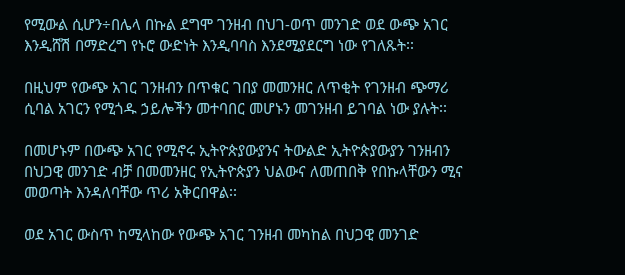የሚውል ሲሆን÷በሌላ በኩል ደግሞ ገንዘብ በህገ-ወጥ መንገድ ወደ ውጭ አገር እንዲሸሽ በማድረግ የኑሮ ውድነት እንዲባባስ እንደሚያደርግ ነው የገለጹት፡፡

በዚህም የውጭ አገር ገንዘብን በጥቁር ገበያ መመንዘር ለጥቂት የገንዘብ ጭማሪ ሲባል አገርን የሚጎዱ ኃይሎችን መተባበር መሆኑን መገንዘብ ይገባል ነው ያሉት፡፡

በመሆኑም በውጭ አገር የሚኖሩ ኢትዮጵያውያንና ትውልድ ኢትዮጵያውያን ገንዘብን በህጋዊ መንገድ ብቻ በመመንዘር የኢትዮጵያን ህልውና ለመጠበቅ የበኩላቸውን ሚና መወጣት እንዳለባቸው ጥሪ አቅርበዋል፡፡

ወደ አገር ውስጥ ከሚላከው የውጭ አገር ገንዘብ መካከል በህጋዊ መንገድ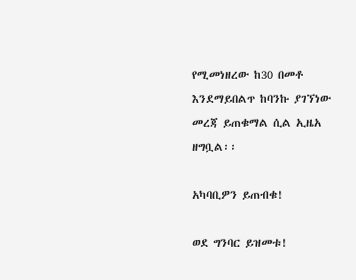የሚመነዘረው ከ30 በመቶ እንደማይበልጥ ከባንኩ ያገኘነው መረጃ ይጠቁማል ሲል ኢዜአ ዘግቧል፡፡

አካባቢዎን ይጠብቁ!

ወደ ግንባር ይዝመቱ!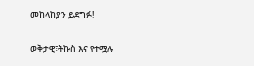መከላከያን ይደግፉ!

ወቅታዊ፣ትኩስ እና የተሟሉ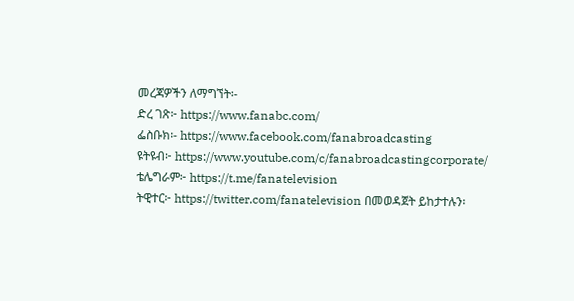መረጃዎችን ለማግኘት፡-
ድረ ገጽ፦ https://www.fanabc.com/
ፌስቡክ፡- https://www.facebook.com/fanabroadcasting
ዩትዩብ፦ https://www.youtube.com/c/fanabroadcastingcorporate/
ቴሌግራም፦ https://t.me/fanatelevision
ትዊተር፦ https://twitter.com/fanatelevision በመወዳጀት ይከታተሉን፡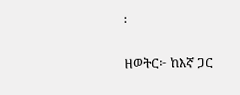፡

ዘወትር፦ ከእኛ ጋር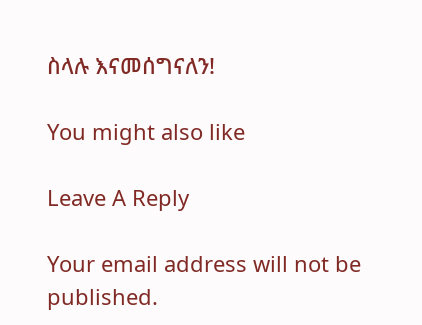ስላሉ እናመሰግናለን!

You might also like

Leave A Reply

Your email address will not be published.